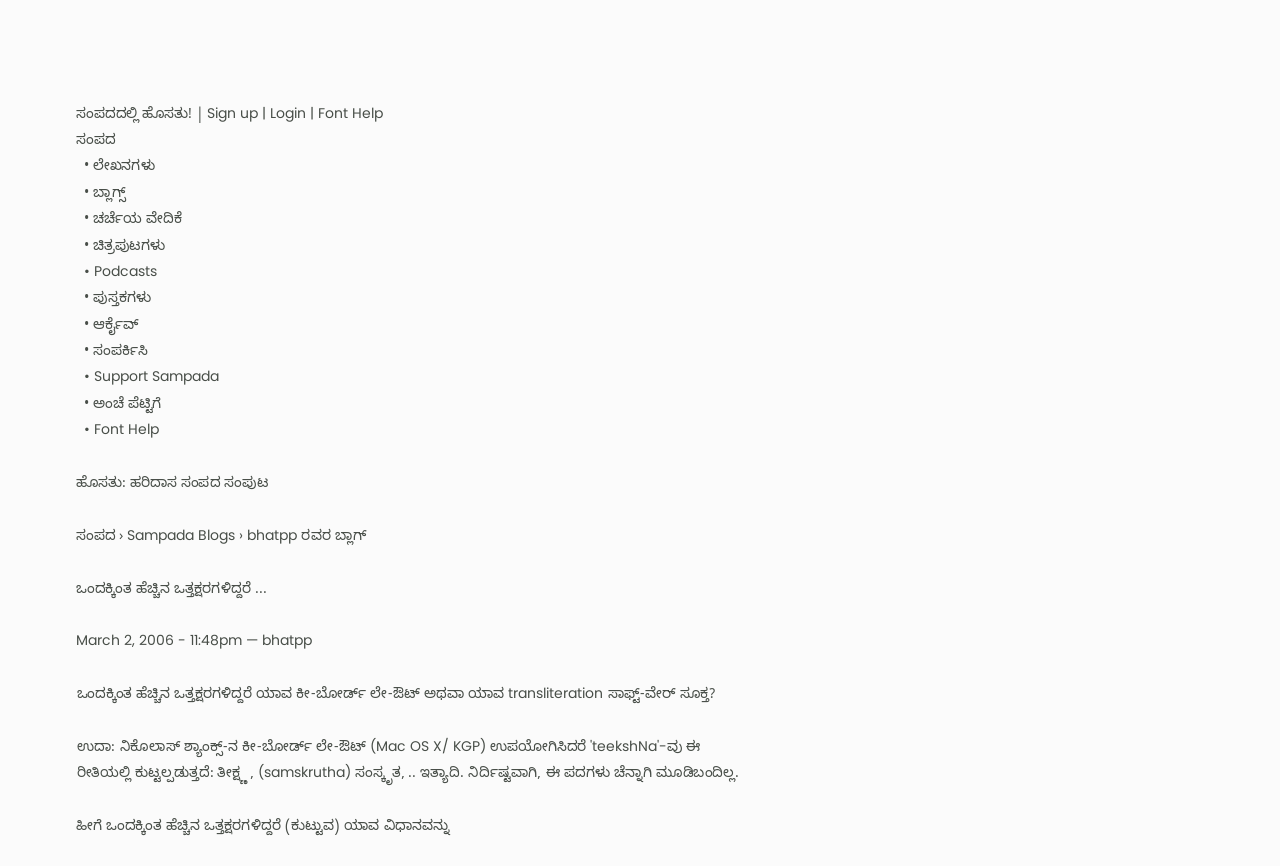ಸಂಪದದಲ್ಲಿ ಹೊಸತು! | Sign up | Login | Font Help
ಸಂಪದ
  • ಲೇಖನಗಳು
  • ಬ್ಲಾಗ್ಸ್
  • ಚರ್ಚೆಯ ವೇದಿಕೆ
  • ಚಿತ್ರಪುಟಗಳು
  • Podcasts
  • ಪುಸ್ತಕಗಳು
  • ಆರ್ಕೈವ್
  • ಸಂಪರ್ಕಿಸಿ
  • Support Sampada
  • ಅಂಚೆ ಪೆಟ್ಟಿಗೆ
  • Font Help

ಹೊಸತು: ಹರಿದಾಸ ಸಂಪದ ಸಂಪುಟ

ಸಂಪದ › Sampada Blogs › bhatpp ರವರ ಬ್ಲಾಗ್

ಒಂದಕ್ಕಿಂತ ಹೆಚ್ಚಿನ ಒತ್ತಕ್ಷರಗಳಿದ್ದರೆ ...

March 2, 2006 - 11:48pm — bhatpp

ಒಂದಕ್ಕಿಂತ ಹೆಚ್ಚಿನ ಒತ್ತಕ್ಷರಗಳಿದ್ದರೆ ಯಾವ ಕೀ-ಬೋರ್ಡ್ ಲೇ-ಔಟ್ ಅಥವಾ ಯಾವ transliteration ಸಾಫ್ಟ್-ವೇರ್ ಸೂಕ್ತ?

ಉದಾ: ನಿಕೊಲಾಸ್ ಶ್ಯಾಂಕ್ಸ್-ನ ಕೀ-ಬೋರ್ಡ್ ಲೇ-ಔಟ್ (Mac OS X/ KGP) ಉಪಯೋಗಿಸಿದರೆ 'teekshNa'-ವು ಈ ರೀತಿಯಲ್ಲಿ ಕುಟ್ಟಲ್ಪಡುತ್ತದೆ: ತೀಕ್ಷ್ಣ , (samskrutha) ಸಂಸ್ಕೃತ, .. ಇತ್ಯಾದಿ. ನಿರ್ದಿಷ್ಟವಾಗಿ, ಈ ಪದಗಳು ಚೆನ್ನಾಗಿ ಮೂಡಿಬಂದಿಲ್ಲ.

ಹೀಗೆ ಒಂದಕ್ಕಿಂತ ಹೆಚ್ಚಿನ ಒತ್ತಕ್ಷರಗಳಿದ್ದರೆ (ಕುಟ್ಟುವ) ಯಾವ ವಿಧಾನವನ್ನು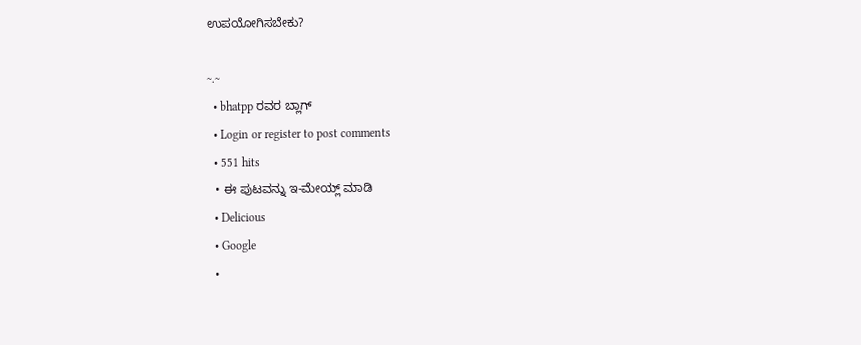ಉಪಯೋಗಿಸಬೇಕು?

~.~
  • bhatpp ರವರ ಬ್ಲಾಗ್
  • Login or register to post comments
  • 551 hits
  • ಈ ಪುಟವನ್ನು ಇ-ಮೇಯ್ಲ್ ಮಾಡಿ
  • Delicious
  • Google
  •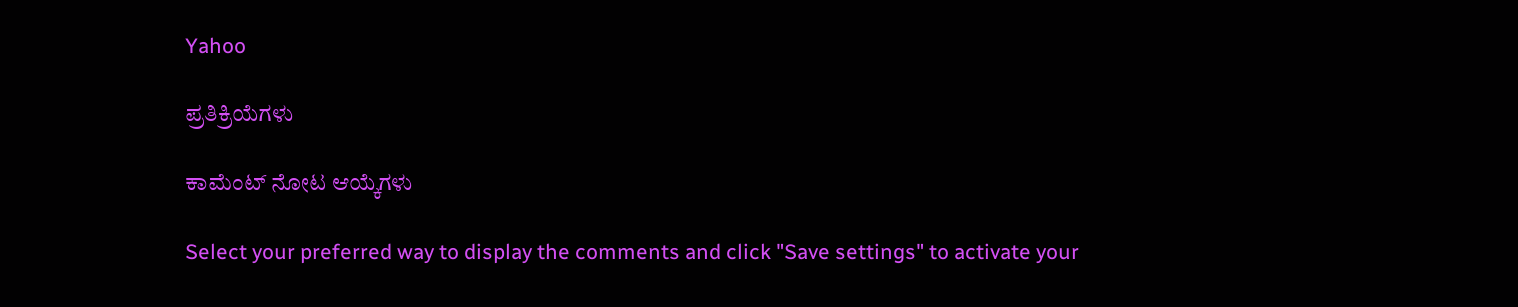Yahoo

ಪ್ರತಿಕ್ರಿಯೆಗಳು

ಕಾಮೆಂಟ್ ನೋಟ ಆಯ್ಕೆಗಳು

Select your preferred way to display the comments and click "Save settings" to activate your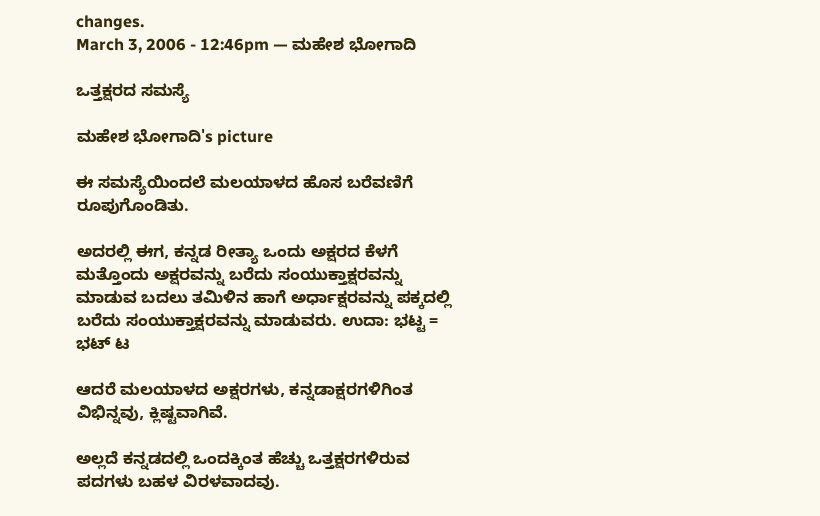changes.
March 3, 2006 - 12:46pm — ಮಹೇಶ ಭೋಗಾದಿ

ಒತ್ತಕ್ಷರದ ಸಮಸ್ಯೆ

ಮಹೇಶ ಭೋಗಾದಿ's picture

ಈ ಸಮಸ್ಯೆಯಿಂದಲೆ ಮಲಯಾಳದ ಹೊಸ ಬರೆವಣಿಗೆ ರೂಪುಗೊಂಡಿತು.

ಅದರಲ್ಲಿ ಈಗ, ಕನ್ನಡ ರೀತ್ಯಾ ಒಂದು ಅಕ್ಷರದ ಕೆಳಗೆ ಮತ್ತೊಂದು ಅಕ್ಷರವನ್ನು ಬರೆದು ಸಂಯುಕ್ತಾಕ್ಷರವನ್ನು ಮಾಡುವ ಬದಲು ತಮಿಳಿನ ಹಾಗೆ ಅರ್ಧಾಕ್ಷರವನ್ನು ಪಕ್ಕದಲ್ಲಿ ಬರೆದು ಸಂಯುಕ್ತಾಕ್ಷರವನ್ನು ಮಾಡುವರು. ಉದಾ: ಭಟ್ಟ = ಭಟ್ ಟ

ಆದರೆ ಮಲಯಾಳದ ಅಕ್ಷರಗಳು, ಕನ್ನಡಾಕ್ಷರಗಳಿಗಿಂತ ವಿಭಿನ್ನವು, ಕ್ಲಿಷ್ಟವಾಗಿವೆ.

ಅಲ್ಲದೆ ಕನ್ನಡದಲ್ಲಿ ಒಂದಕ್ಕಿಂತ ಹೆಚ್ಚು ಒತ್ತಕ್ಷರಗಳಿರುವ ಪದಗಳು ಬಹಳ ವಿರಳವಾದವು.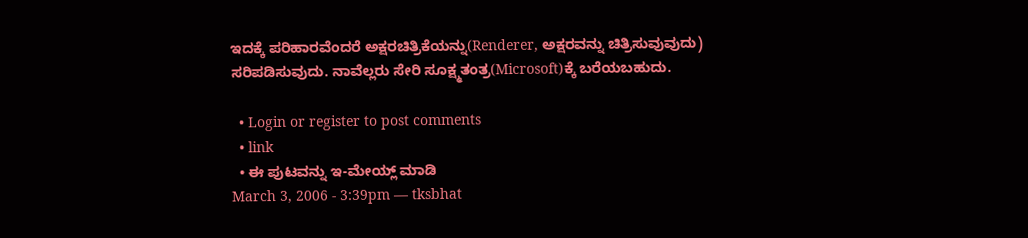ಇದಕ್ಕೆ ಪರಿಹಾರವೆಂದರೆ ಅಕ್ಷರಚಿತ್ರಿಕೆಯನ್ನು(Renderer, ಅಕ್ಷರವನ್ನು ಚಿತ್ರಿಸುವುವುದು) ಸರಿಪಡಿಸುವುದು. ನಾವೆಲ್ಲರು ಸೇರಿ ಸೂಕ್ಷ್ಮತಂತ್ರ(Microsoft)ಕ್ಕೆ ಬರೆಯಬಹುದು.

  • Login or register to post comments
  • link
  • ಈ ಪುಟವನ್ನು ಇ-ಮೇಯ್ಲ್ ಮಾಡಿ
March 3, 2006 - 3:39pm — tksbhat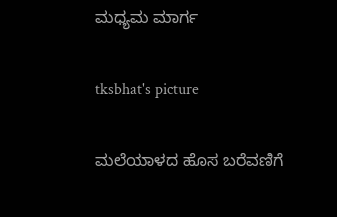ಮಧ್ಯಮ ಮಾರ್ಗ

tksbhat's picture

ಮಲೆಯಾಳದ ಹೊಸ ಬರೆವಣಿಗೆ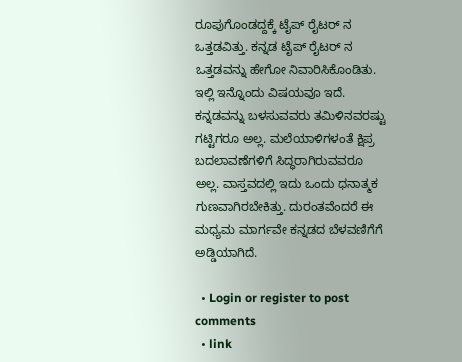ರೂಪುಗೊಂಡದ್ದಕ್ಕೆ ಟೈಪ್ ರೈಟರ್ ನ ಒತ್ತಡವಿತ್ತು. ಕನ್ನಡ ಟೈಪ್ ರೈಟರ್ ನ ಒತ್ತಡವನ್ನು ಹೇಗೋ ನಿವಾರಿಸಿಕೊಂಡಿತು. ಇಲ್ಲಿ ಇನ್ನೊಂದು ವಿಷಯವೂ ಇದೆ. ಕನ್ನಡವನ್ನು ಬಳಸುವವರು ತಮಿಳಿನವರಷ್ಟು ಗಟ್ಟಿಗರೂ ಅಲ್ಲ. ಮಲೆಯಾಳಿಗಳಂತೆ ಕ್ಷಿಪ್ರ ಬದಲಾವಣೆಗಳಿಗೆ ಸಿದ್ಧರಾಗಿರುವವರೂ ಅಲ್ಲ. ವಾಸ್ತವದಲ್ಲಿ ಇದು ಒಂದು ಧನಾತ್ಮಕ ಗುಣವಾಗಿರಬೇಕಿತ್ತು. ದುರಂತವೆಂದರೆ ಈ ಮಧ್ಯಮ ಮಾರ್ಗವೇ ಕನ್ನಡದ ಬೆಳವಣಿಗೆಗೆ ಅಡ್ಡಿಯಾಗಿದೆ.

  • Login or register to post comments
  • link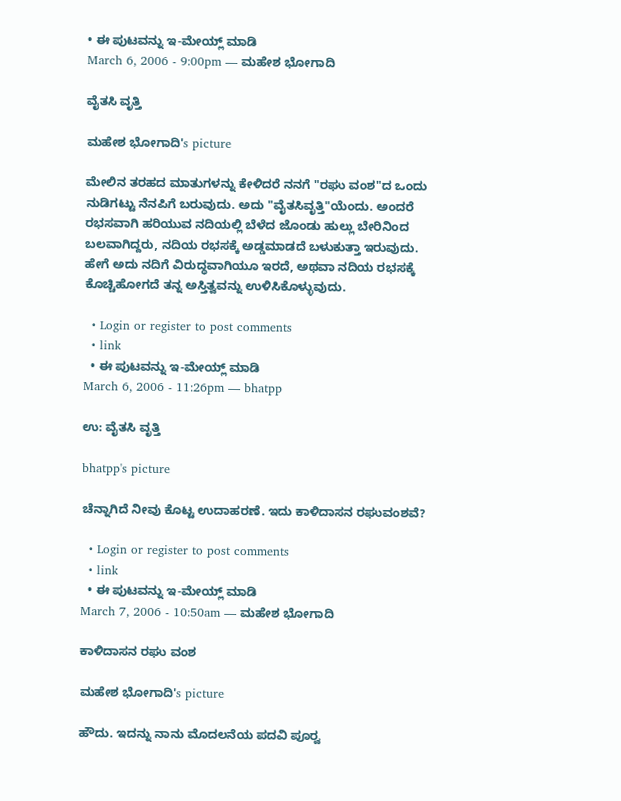• ಈ ಪುಟವನ್ನು ಇ-ಮೇಯ್ಲ್ ಮಾಡಿ
March 6, 2006 - 9:00pm — ಮಹೇಶ ಭೋಗಾದಿ

ವೈತಸಿ ವೃತ್ತಿ

ಮಹೇಶ ಭೋಗಾದಿ's picture

ಮೇಲಿನ ತರಹದ ಮಾತುಗಳನ್ನು ಕೇಳಿದರೆ ನನಗೆ "ರಘು ವಂಶ"ದ ಒಂದು ನುಡಿಗಟ್ಟು ನೆನಪಿಗೆ ಬರುವುದು. ಅದು "ವೈತಸಿವೃತ್ತಿ"ಯೆಂದು. ಅಂದರೆ ರಭಸವಾಗಿ ಹರಿಯುವ ನದಿಯಲ್ಲಿ ಬೆಳೆದ ಜೊಂಡು ಹುಲ್ಲು ಬೇರಿನಿಂದ ಬಲವಾಗಿದ್ದರು, ನದಿಯ ರಭಸಕ್ಕೆ ಅಡ್ಡಮಾಡದೆ ಬಳುಕುತ್ತಾ ಇರುವುದು. ಹೇಗೆ ಅದು ನದಿಗೆ ವಿರುದ್ಧವಾಗಿಯೂ ಇರದೆ, ಅಥವಾ ನದಿಯ ರಭಸಕ್ಕೆ ಕೊಚ್ಚಿಹೋಗದೆ ತನ್ನ ಅಸ್ತಿತ್ವವನ್ನು ಉಳಿಸಿಕೊಳ್ಳುವುದು.

  • Login or register to post comments
  • link
  • ಈ ಪುಟವನ್ನು ಇ-ಮೇಯ್ಲ್ ಮಾಡಿ
March 6, 2006 - 11:26pm — bhatpp

ಉ: ವೈತಸಿ ವೃತ್ತಿ

bhatpp's picture

ಚೆನ್ನಾಗಿದೆ ನೀವು ಕೊಟ್ಟ ಉದಾಹರಣೆ. ಇದು ಕಾಳಿದಾಸನ ರಘುವಂಶವೆ?

  • Login or register to post comments
  • link
  • ಈ ಪುಟವನ್ನು ಇ-ಮೇಯ್ಲ್ ಮಾಡಿ
March 7, 2006 - 10:50am — ಮಹೇಶ ಭೋಗಾದಿ

ಕಾಳಿದಾಸನ ರಘು ವಂಶ

ಮಹೇಶ ಭೋಗಾದಿ's picture

ಹೌದು. ಇದನ್ನು ನಾನು ಮೊದಲನೆಯ ಪದವಿ ಪೂರ್‍ವ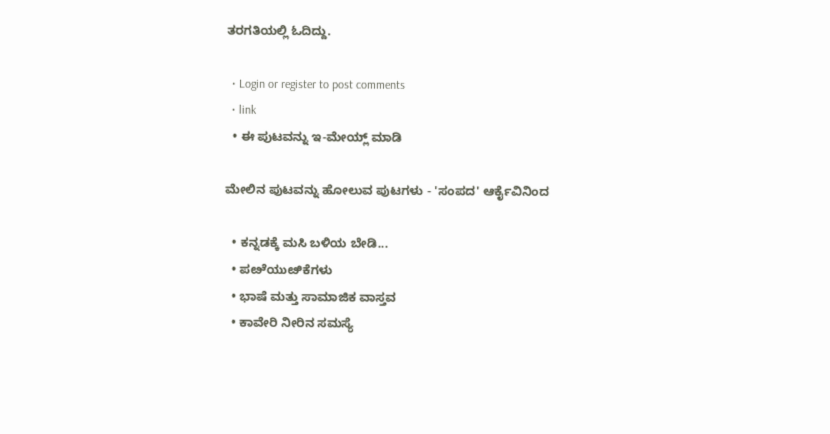ತರಗತಿಯಲ್ಲಿ ಓದಿದ್ದು.

  • Login or register to post comments
  • link
  • ಈ ಪುಟವನ್ನು ಇ-ಮೇಯ್ಲ್ ಮಾಡಿ

ಮೇಲಿನ ಪುಟವನ್ನು ಹೋಲುವ ಪುಟಗಳು - 'ಸಂಪದ' ಆರ್ಕೈವಿನಿಂದ

  • ಕನ್ನಡಕ್ಕೆ ಮಸಿ ಬಳಿಯ ಬೇಡಿ...
  • ಪೞೆಯುೞಿಕೆಗಳು
  • ಭಾಷೆ ಮತ್ತು ಸಾಮಾಜಿಕ ವಾಸ್ತವ
  • ಕಾವೇರಿ ನೀರಿನ ಸಮಸ್ಯೆ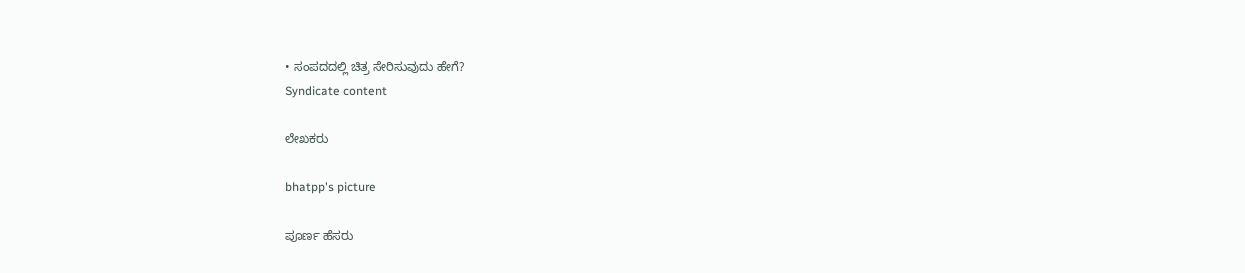• ಸಂಪದದಲ್ಲಿ ಚಿತ್ರ ಸೇರಿಸುವುದು ಹೇಗೆ?
Syndicate content

ಲೇಖಕರು

bhatpp's picture

ಪೂರ್ಣ ಹೆಸರು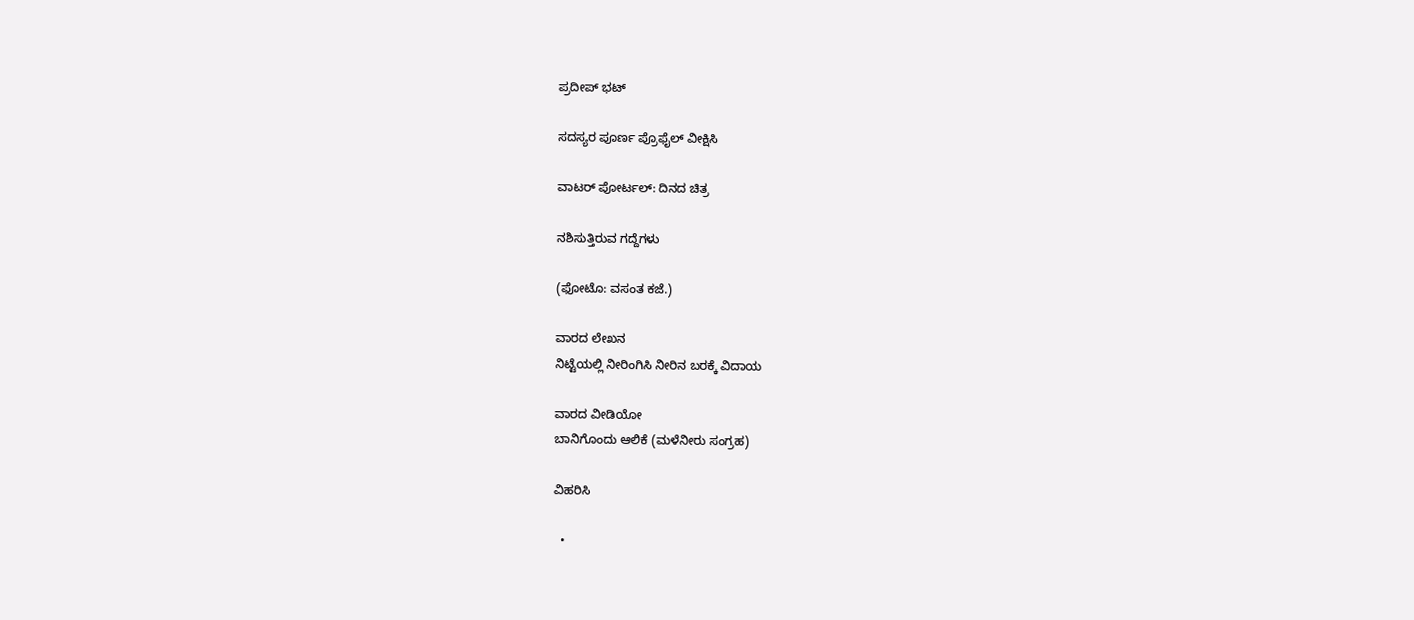ಪ್ರದೀಪ್ ಭಟ್

ಸದಸ್ಯರ ಪೂರ್ಣ ಪ್ರೊಫೈಲ್ ವೀಕ್ಷಿಸಿ

ವಾಟರ್ ಪೋರ್ಟಲ್: ದಿನದ ಚಿತ್ರ

ನಶಿಸುತ್ತಿರುವ ಗದ್ದೆಗಳು

(ಫೋಟೊ: ವಸಂತ ಕಜೆ.)

ವಾರದ ಲೇಖನ
ನಿಟ್ಟೆಯಲ್ಲಿ ನೀರಿಂಗಿಸಿ ನೀರಿನ ಬರಕ್ಕೆ ವಿದಾಯ

ವಾರದ ವೀಡಿಯೋ
ಬಾನಿಗೊಂದು ಆಲಿಕೆ (ಮಳೆನೀರು ಸಂಗ್ರಹ)

ವಿಹರಿಸಿ

  •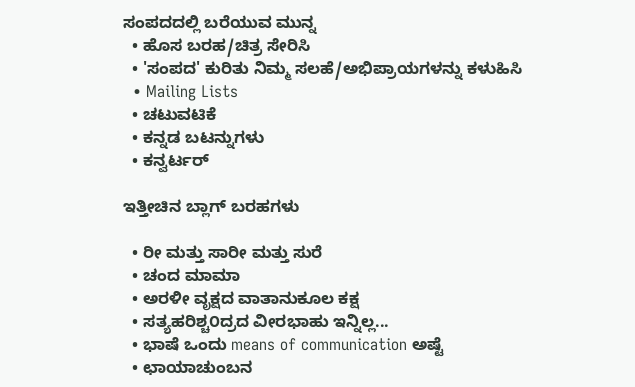ಸಂಪದದಲ್ಲಿ ಬರೆಯುವ ಮುನ್ನ
  • ಹೊಸ ಬರಹ/ಚಿತ್ರ ಸೇರಿಸಿ
  • 'ಸಂಪದ' ಕುರಿತು ನಿಮ್ಮ ಸಲಹೆ/ಅಭಿಪ್ರಾಯಗಳನ್ನು ಕಳುಹಿಸಿ
  • Mailing Lists
  • ಚಟುವಟಿಕೆ
  • ಕನ್ನಡ ಬಟನ್ನುಗಳು
  • ಕನ್ವರ್ಟರ್

ಇತ್ತೀಚಿನ ಬ್ಲಾಗ್ ಬರಹಗಳು

  • ರೀ ಮತ್ತು ಸಾರೀ ಮತ್ತು ಸುರೆ
  • ಚಂದ ಮಾಮಾ
  • ಅರಳೀ ವೃಕ್ಷದ ವಾತಾನುಕೂಲ ಕಕ್ಷ
  • ಸತ್ಯಹರಿಶ್ಚ೦ದ್ರದ ವೀರಭಾಹು ಇನ್ನಿಲ್ಲ...
  • ಭಾಷೆ ಒಂದು means of communication ಅಷ್ಟೆ
  • ಛಾಯಾಚುಂಬನ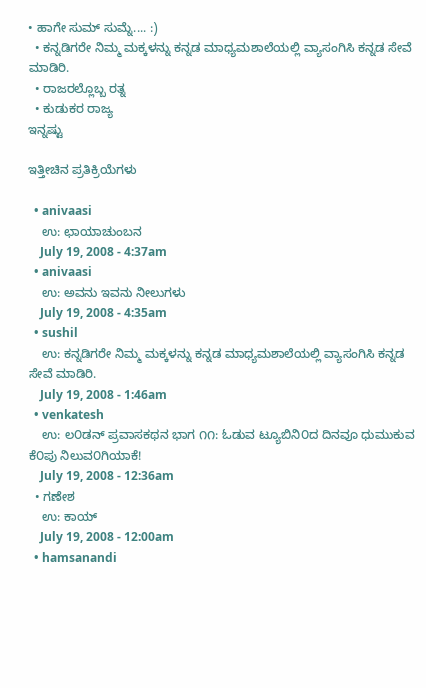• ಹಾಗೇ ಸುಮ್ ಸುಮ್ನೆ.... :)
  • ಕನ್ನಡಿಗರೇ ನಿಮ್ಮ ಮಕ್ಕಳನ್ನು ಕನ್ನಡ ಮಾಧ್ಯಮಶಾಲೆಯಲ್ಲಿ ವ್ಯಾಸಂಗಿಸಿ ಕನ್ನಡ ಸೇವೆ ಮಾಡಿರಿ.
  • ರಾಜರಲ್ಲೊಬ್ಬ ರತ್ನ
  • ಕುಡುಕರ ರಾಜ್ಯ
ಇನ್ನಷ್ಟು

ಇತ್ತೀಚಿನ ಪ್ರತಿಕ್ರಿಯೆಗಳು

  • anivaasi
    ಉ: ಛಾಯಾಚುಂಬನ
    July 19, 2008 - 4:37am
  • anivaasi
    ಉ: ಅವನು ಇವನು ನೀಲುಗಳು
    July 19, 2008 - 4:35am
  • sushil
    ಉ: ಕನ್ನಡಿಗರೇ ನಿಮ್ಮ ಮಕ್ಕಳನ್ನು ಕನ್ನಡ ಮಾಧ್ಯಮಶಾಲೆಯಲ್ಲಿ ವ್ಯಾಸಂಗಿಸಿ ಕನ್ನಡ ಸೇವೆ ಮಾಡಿರಿ.
    July 19, 2008 - 1:46am
  • venkatesh
    ಉ: ಲ೦ಡನ್ ಪ್ರವಾಸಕಥನ ಭಾಗ ೧೧: ಓಡುವ ಟ್ಯೂಬಿನಿ೦ದ ದಿನವೂ ಧುಮುಕುವ ಕೆ೦ಪು ನಿಲುವ೦ಗಿಯಾಕೆ!
    July 19, 2008 - 12:36am
  • ಗಣೇಶ
    ಉ: ಕಾಯ್
    July 19, 2008 - 12:00am
  • hamsanandi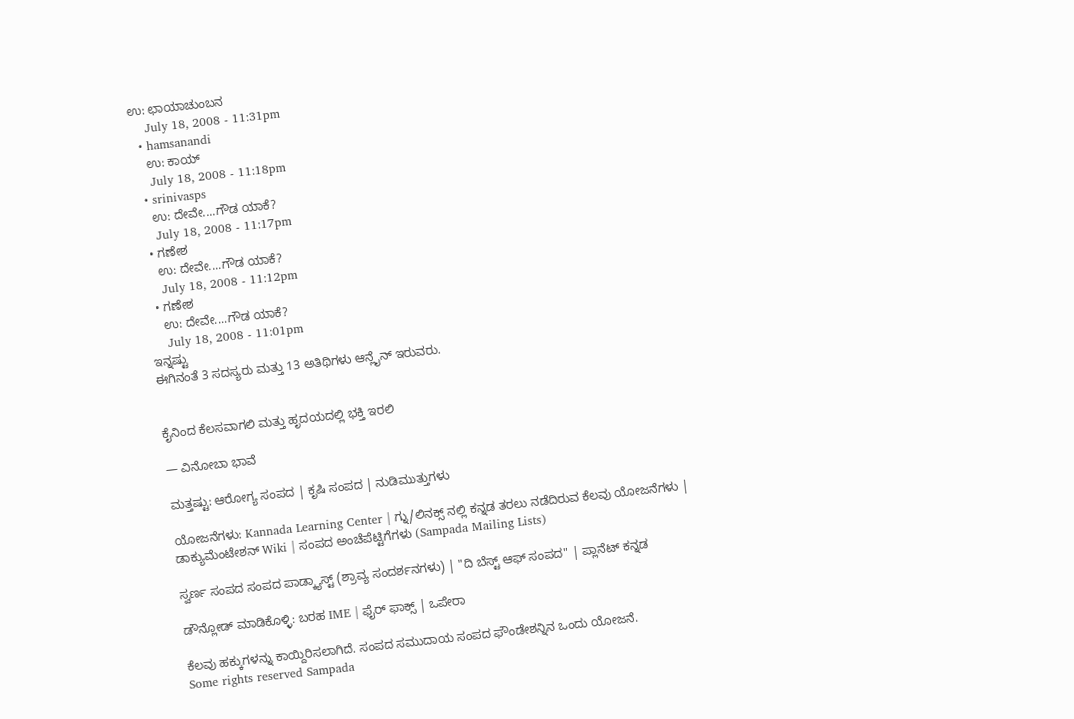ಉ: ಛಾಯಾಚುಂಬನ
    July 18, 2008 - 11:31pm
  • hamsanandi
    ಉ: ಕಾಯ್
    July 18, 2008 - 11:18pm
  • srinivasps
    ಉ: ದೇವೇ....ಗೌಡ ಯಾಕೆ?
    July 18, 2008 - 11:17pm
  • ಗಣೇಶ
    ಉ: ದೇವೇ....ಗೌಡ ಯಾಕೆ?
    July 18, 2008 - 11:12pm
  • ಗಣೇಶ
    ಉ: ದೇವೇ....ಗೌಡ ಯಾಕೆ?
    July 18, 2008 - 11:01pm
ಇನ್ನಷ್ಟು
ಈಗಿನಂತೆ 3 ಸದಸ್ಯರು ಮತ್ತು 13 ಅತಿಥಿಗಳು ಆನ್ಲೈನ್ ಇರುವರು.


ಕೈನಿಂದ ಕೆಲಸವಾಗಲಿ ಮತ್ತು ಹೃದಯದಲ್ಲಿ ಭಕ್ತಿ ಇರಲಿ

— ವಿನೋಬಾ ಭಾವೆ

ಮತ್ತಷ್ಟು: ಆರೋಗ್ಯ ಸಂಪದ | ಕೃಷಿ ಸಂಪದ | ನುಡಿಮುತ್ತುಗಳು

ಯೋಜನೆಗಳು: Kannada Learning Center | ಗ್ನು/ಲಿನಕ್ಸ್ ನಲ್ಲಿ ಕನ್ನಡ ತರಲು ನಡೆದಿರುವ ಕೆಲವು ಯೋಜನೆಗಳು | ಡಾಕ್ಯುಮೆಂಟೇಶನ್ Wiki | ಸಂಪದ ಅಂಚೆಪೆಟ್ಟಿಗೆಗಳು (Sampada Mailing Lists)

ಸ್ವರ್ಣ ಸಂಪದ ಸಂಪದ ಪಾಡ್ಕ್ಯಾಸ್ಟ್ (ಶ್ರಾವ್ಯ ಸಂದರ್ಶನಗಳು) | "ದಿ ಬೆಸ್ಟ್ ಆಫ್ ಸಂಪದ" | ಪ್ಲಾನೆಟ್ ಕನ್ನಡ

ಡೌನ್ಲೋಡ್ ಮಾಡಿಕೊಳ್ಳಿ: ಬರಹ IME | ಫೈರ್ ಫಾಕ್ಸ್ | ಒಪೇರಾ

ಕೆಲವು ಹಕ್ಕುಗಳನ್ನು ಕಾಯ್ದಿರಿಸಲಾಗಿದೆ. ಸಂಪದ ಸಮುದಾಯ ಸಂಪದ ಫೌಂಡೇಶನ್ನಿನ ಒಂದು ಯೋಜನೆ.
Some rights reserved Sampada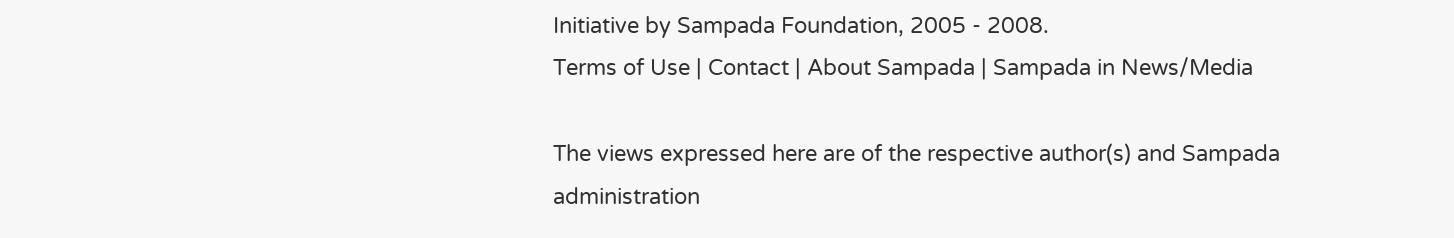Initiative by Sampada Foundation, 2005 - 2008.
Terms of Use | Contact | About Sampada | Sampada in News/Media

The views expressed here are of the respective author(s) and Sampada administration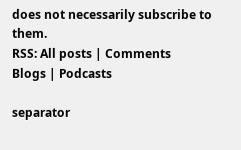does not necessarily subscribe to them.
RSS: All posts | Comments
Blogs | Podcasts

separator